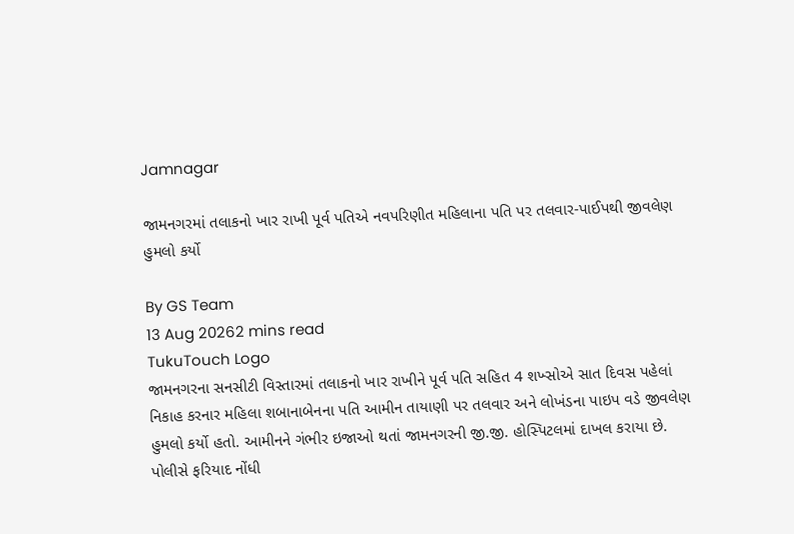Jamnagar

જામનગરમાં તલાકનો ખાર રાખી પૂર્વ પતિએ નવપરિણીત મહિલાના પતિ પર તલવાર-પાઈપથી જીવલેણ હુમલો કર્યો

By GS Team
13 Aug 20262 mins read
TukuTouch Logo
જામનગરના સનસીટી વિસ્તારમાં તલાકનો ખાર રાખીને પૂર્વ પતિ સહિત 4 શખ્સોએ સાત દિવસ પહેલાં નિકાહ કરનાર મહિલા શબાનાબેનના પતિ આમીન તાયાણી પર તલવાર અને લોખંડના પાઇપ વડે જીવલેણ હુમલો કર્યો હતો. આમીનને ગંભીર ઇજાઓ થતાં જામનગરની જી.જી. હોસ્પિટલમાં દાખલ કરાયા છે. પોલીસે ફરિયાદ નોંધી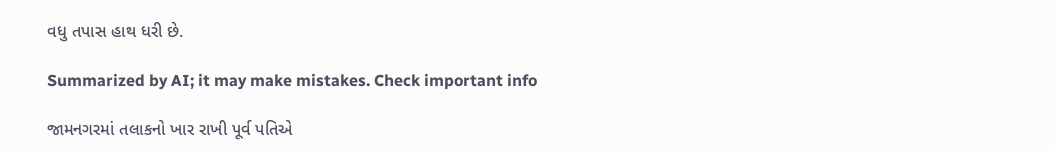વધુ તપાસ હાથ ધરી છે.

Summarized by AI; it may make mistakes. Check important info

જામનગરમાં તલાકનો ખાર રાખી પૂર્વ પતિએ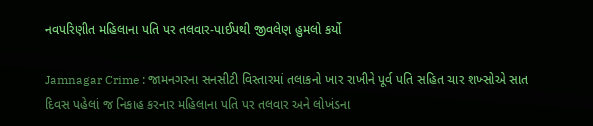નવપરિણીત મહિલાના પતિ પર તલવાર-પાઈપથી જીવલેણ હુમલો કર્યો

Jamnagar Crime : જામનગરના સનસીટી વિસ્તારમાં તલાકનો ખાર રાખીને પૂર્વ પતિ સહિત ચાર શખ્સોએ સાત દિવસ પહેલાં જ નિકાહ કરનાર મહિલાના પતિ પર તલવાર અને લોખંડના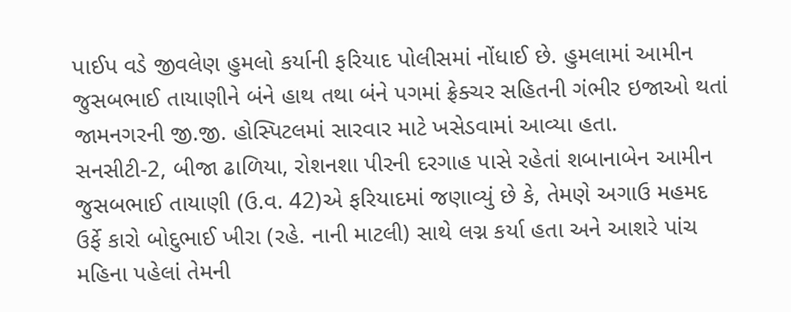પાઈપ વડે જીવલેણ હુમલો કર્યાની ફરિયાદ પોલીસમાં નોંધાઈ છે. હુમલામાં આમીન જુસબભાઈ તાયાણીને બંને હાથ તથા બંને પગમાં ફ્રેક્ચર સહિતની ગંભીર ઇજાઓ થતાં જામનગરની જી.જી. હોસ્પિટલમાં સારવાર માટે ખસેડવામાં આવ્યા હતા.
સનસીટી-2, બીજા ઢાળિયા, રોશનશા પીરની દરગાહ પાસે રહેતાં શબાનાબેન આમીન જુસબભાઈ તાયાણી (ઉ.વ. 42)એ ફરિયાદમાં જણાવ્યું છે કે, તેમણે અગાઉ મહમદ ઉર્ફે કારો બોદુભાઈ ખીરા (રહે. નાની માટલી) સાથે લગ્ન કર્યા હતા અને આશરે પાંચ મહિના પહેલાં તેમની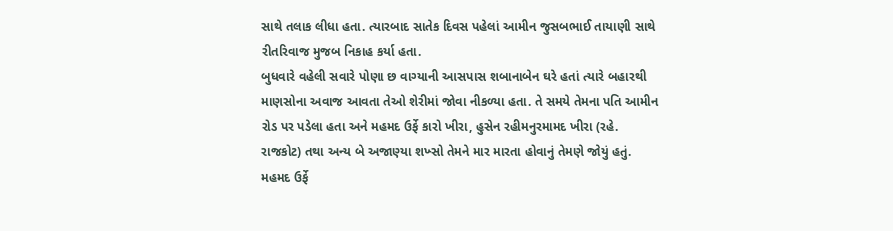સાથે તલાક લીધા હતા. ત્યારબાદ સાતેક દિવસ પહેલાં આમીન જુસબભાઈ તાયાણી સાથે રીતરિવાજ મુજબ નિકાહ કર્યા હતા.
બુધવારે વહેલી સવારે પોણા છ વાગ્યાની આસપાસ શબાનાબેન ઘરે હતાં ત્યારે બહારથી માણસોના અવાજ આવતા તેઓ શેરીમાં જોવા નીકળ્યા હતા. તે સમયે તેમના પતિ આમીન રોડ પર પડેલા હતા અને મહમદ ઉર્ફે કારો ખીરા, હુસેન રહીમનુરમામદ ખીરા (રહે. રાજકોટ) તથા અન્ય બે અજાણ્યા શખ્સો તેમને માર મારતા હોવાનું તેમણે જોયું હતું. મહમદ ઉર્ફે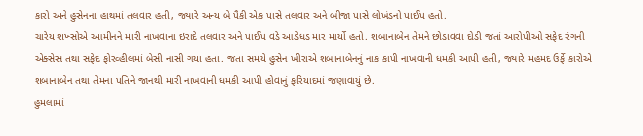કારો અને હુસેનના હાથમાં તલવાર હતી, જ્યારે અન્ય બે પૈકી એક પાસે તલવાર અને બીજા પાસે લોખંડનો પાઈપ હતો.
ચારેય શખ્સોએ આમીનને મારી નાખવાના ઇરાદે તલવાર અને પાઈપ વડે આડેધડ માર માર્યો હતો. શબાનાબેન તેમને છોડાવવા દોડી જતાં આરોપીઓ સફેદ રંગની એક્સેસ તથા સફેદ ફોરવ્હીલમાં બેસી નાસી ગયા હતા. જતા સમયે હુસેન ખીરાએ શબાનાબેનનું નાક કાપી નાખવાની ધમકી આપી હતી, જ્યારે મહમદ ઉર્ફે કારોએ શબાનાબેન તથા તેમના પતિને જાનથી મારી નાખવાની ધમકી આપી હોવાનું ફરિયાદમાં જણાવાયું છે.
હુમલામાં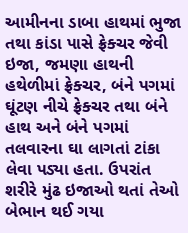આમીનના ડાબા હાથમાં ભુજા તથા કાંડા પાસે ફ્રેક્ચર જેવી ઇજા, જમણા હાથની હથેળીમાં ફ્રેક્ચર, બંને પગમાં ઘૂંટણ નીચે ફ્રેક્ચર તથા બંને હાથ અને બંને પગમાં તલવારના ઘા લાગતાં ટાંકા લેવા પડ્યા હતા. ઉપરાંત શરીરે મુંઢ ઇજાઓ થતાં તેઓ બેભાન થઈ ગયા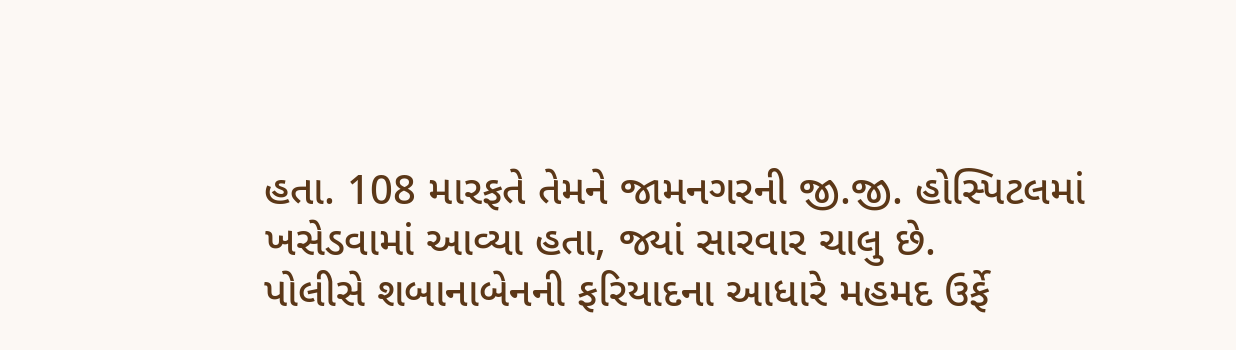હતા. 108 મારફતે તેમને જામનગરની જી.જી. હોસ્પિટલમાં ખસેડવામાં આવ્યા હતા, જ્યાં સારવાર ચાલુ છે.
પોલીસે શબાનાબેનની ફરિયાદના આધારે મહમદ ઉર્ફે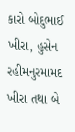કારો બોદુભાઈ ખીરા, હુસેન રહીમનુરમામદ ખીરા તથા બે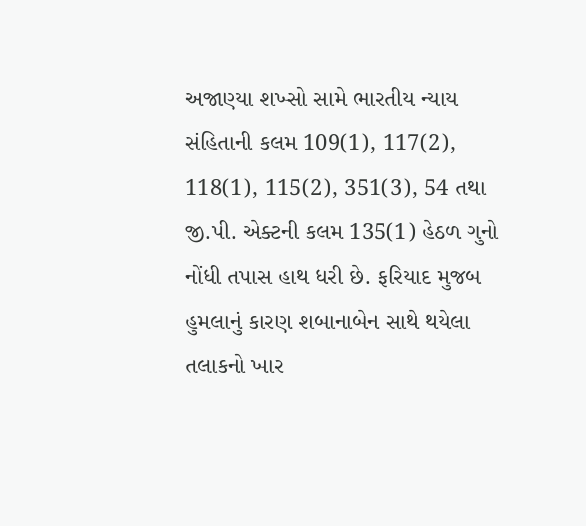અજાણ્યા શખ્સો સામે ભારતીય ન્યાય સંહિતાની કલમ 109(1), 117(2), 118(1), 115(2), 351(3), 54 તથા જી.પી. એક્ટની કલમ 135(1) હેઠળ ગુનો નોંધી તપાસ હાથ ધરી છે. ફરિયાદ મુજબ હુમલાનું કારણ શબાનાબેન સાથે થયેલા તલાકનો ખાર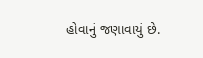હોવાનું જણાવાયું છે.